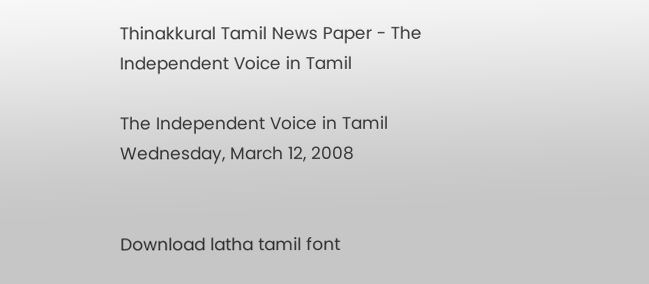Thinakkural Tamil News Paper - The Independent Voice in Tamil

The Independent Voice in Tamil
Wednesday, March 12, 2008


Download latha tamil font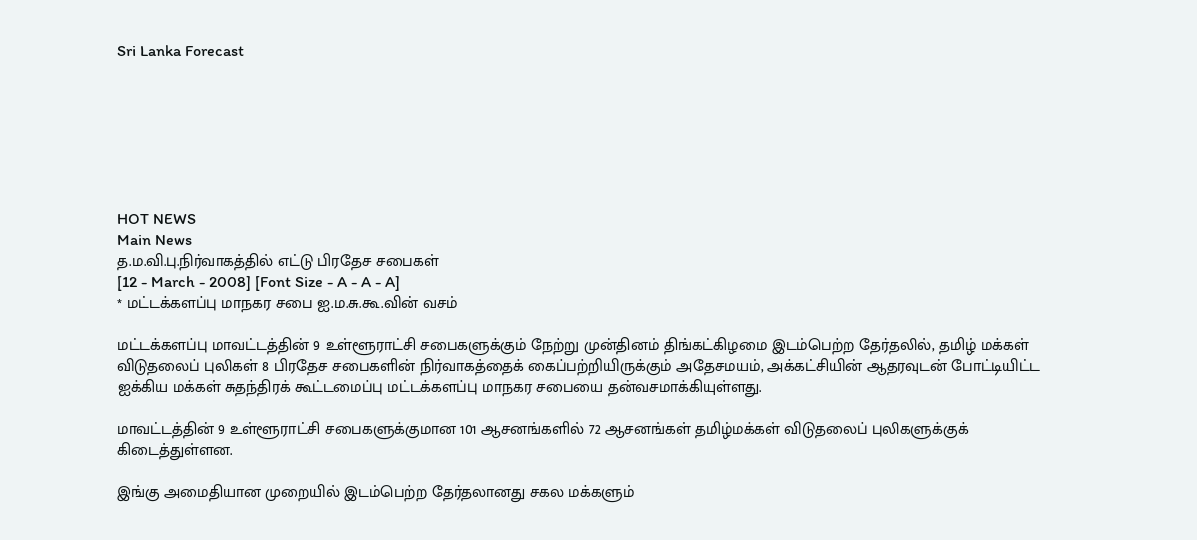Sri Lanka Forecast







HOT NEWS
Main News
த.ம.வி.பு.நிர்வாகத்தில் எட்டு பிரதேச சபைகள்
[12 - March - 2008] [Font Size - A - A - A]
* மட்டக்களப்பு மாநகர சபை ஐ.ம.சு.கூ.வின் வசம்

மட்டக்களப்பு மாவட்டத்தின் 9 உள்ளூராட்சி சபைகளுக்கும் நேற்று முன்தினம் திங்கட்கிழமை இடம்பெற்ற தேர்தலில், தமிழ் மக்கள் விடுதலைப் புலிகள் 8 பிரதேச சபைகளின் நிர்வாகத்தைக் கைப்பற்றியிருக்கும் அதேசமயம், அக்கட்சியின் ஆதரவுடன் போட்டியிட்ட ஐக்கிய மக்கள் சுதந்திரக் கூட்டமைப்பு மட்டக்களப்பு மாநகர சபையை தன்வசமாக்கியுள்ளது.

மாவட்டத்தின் 9 உள்ளூராட்சி சபைகளுக்குமான 101 ஆசனங்களில் 72 ஆசனங்கள் தமிழ்மக்கள் விடுதலைப் புலிகளுக்குக் கிடைத்துள்ளன.

இங்கு அமைதியான முறையில் இடம்பெற்ற தேர்தலானது சகல மக்களும்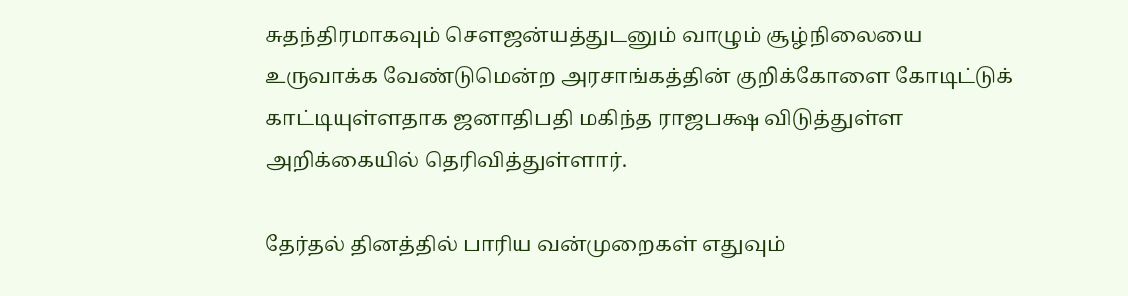சுதந்திரமாகவும் சௌஜன்யத்துடனும் வாழும் சூழ்நிலையை உருவாக்க வேண்டுமென்ற அரசாங்கத்தின் குறிக்கோளை கோடிட்டுக் காட்டியுள்ளதாக ஜனாதிபதி மகிந்த ராஜபக்ஷ விடுத்துள்ள அறிக்கையில் தெரிவித்துள்ளார்.

தேர்தல் தினத்தில் பாரிய வன்முறைகள் எதுவும்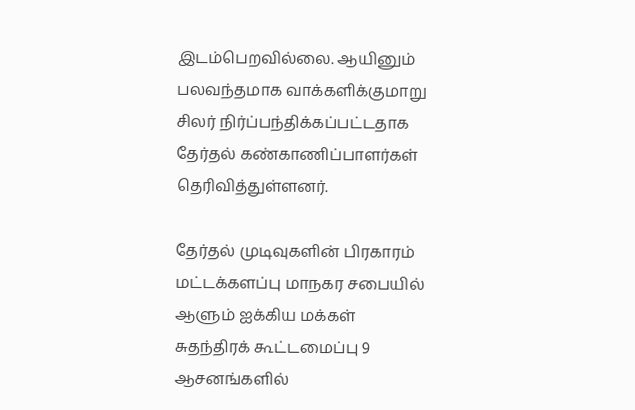இடம்பெறவில்லை. ஆயினும் பலவந்தமாக வாக்களிக்குமாறு சிலர் நிர்ப்பந்திக்கப்பட்டதாக தேர்தல் கண்காணிப்பாளர்கள் தெரிவித்துள்ளனர்.

தேர்தல் முடிவுகளின் பிரகாரம் மட்டக்களப்பு மாநகர சபையில் ஆளும் ஐக்கிய மக்கள் சுதந்திரக் கூட்டமைப்பு 9 ஆசனங்களில்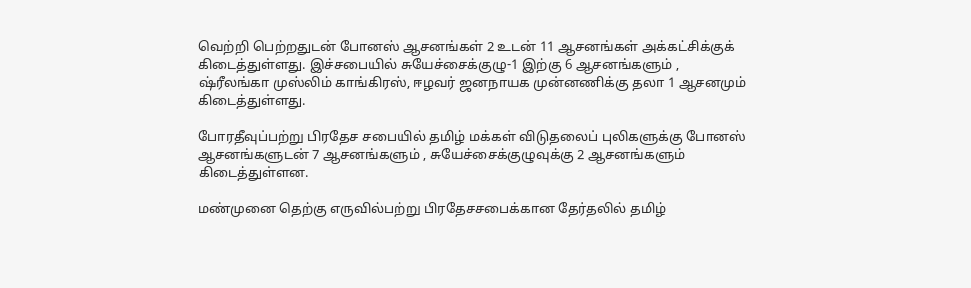வெற்றி பெற்றதுடன் போனஸ் ஆசனங்கள் 2 உடன் 11 ஆசனங்கள் அக்கட்சிக்குக் கிடைத்துள்ளது. இச்சபையில் சுயேச்சைக்குழு-1 இற்கு 6 ஆசனங்களும் , ஷ்ரீலங்கா முஸ்லிம் காங்கிரஸ், ஈழவர் ஜனநாயக முன்னணிக்கு தலா 1 ஆசனமும் கிடைத்துள்ளது.

போரதீவுப்பற்று பிரதேச சபையில் தமிழ் மக்கள் விடுதலைப் புலிகளுக்கு போனஸ் ஆசனங்களுடன் 7 ஆசனங்களும் , சுயேச்சைக்குழுவுக்கு 2 ஆசனங்களும் கிடைத்துள்ளன.

மண்முனை தெற்கு எருவில்பற்று பிரதேசசபைக்கான தேர்தலில் தமிழ்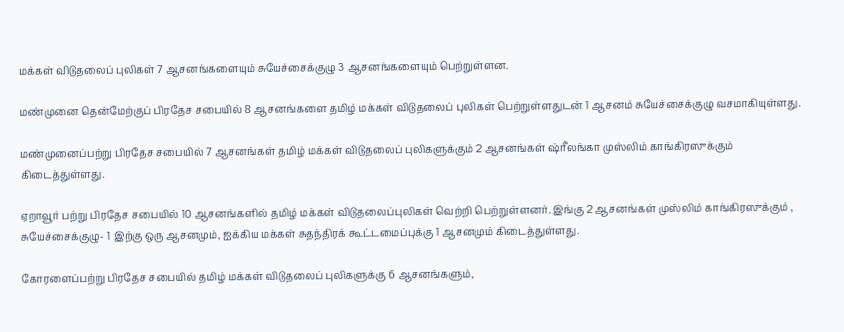மக்கள் விடுதலைப் புலிகள் 7 ஆசனங்களையும் சுயேச்சைக்குழு 3 ஆசனங்களையும் பெற்றுள்ளன.

மண்முனை தென்மேற்குப் பிரதேச சபையில் 8 ஆசனங்களை தமிழ் மக்கள் விடுதலைப் புலிகள் பெற்றுள்ளதுடன் 1 ஆசனம் சுயேச்சைக்குழு வசமாகியுள்ளது.

மண்முனைப்பற்று பிரதேச சபையில் 7 ஆசனங்கள் தமிழ் மக்கள் விடுதலைப் புலிகளுக்கும் 2 ஆசனங்கள் ஷ்ரீலங்கா முஸ்லிம் காங்கிரஸுக்கும் கிடைத்துள்ளது.

ஏறாவூர் பற்று பிரதேச சபையில் 10 ஆசனங்களில் தமிழ் மக்கள் விடுதலைப்புலிகள் வெற்றி பெற்றுள்ளனர். இங்கு 2 ஆசனங்கள் முஸ்லிம் காங்கிரஸுக்கும் , சுயேச்சைக்குழு- 1 இற்கு ஒரு ஆசனமும், ஐக்கிய மக்கள் சுதந்திரக் கூட்டமைப்புக்கு 1 ஆசனமும் கிடைத்துள்ளது.

கோரளைப்பற்று பிரதேச சபையில் தமிழ் மக்கள் விடுதலைப் புலிகளுக்கு 6 ஆசனங்களும்,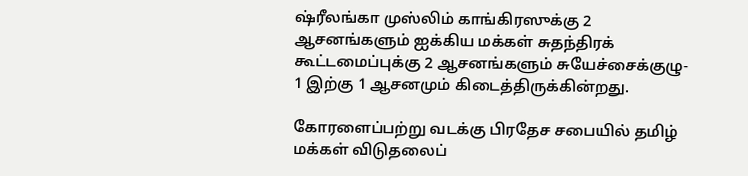ஷ்ரீலங்கா முஸ்லிம் காங்கிரஸுக்கு 2 ஆசனங்களும் ஐக்கிய மக்கள் சுதந்திரக் கூட்டமைப்புக்கு 2 ஆசனங்களும் சுயேச்சைக்குழு- 1 இற்கு 1 ஆசனமும் கிடைத்திருக்கின்றது.

கோரளைப்பற்று வடக்கு பிரதேச சபையில் தமிழ் மக்கள் விடுதலைப்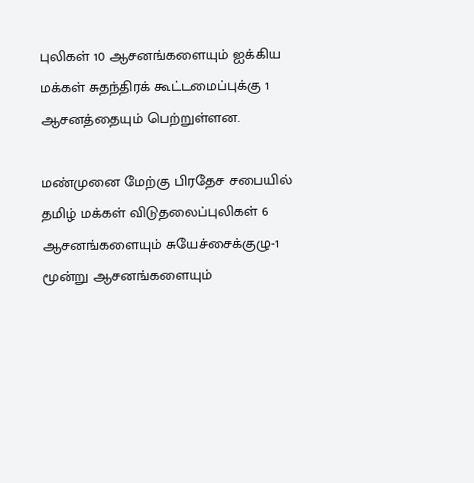புலிகள் 10 ஆசனங்களையும் ஐக்கிய மக்கள் சுதந்திரக் கூட்டமைப்புக்கு 1 ஆசனத்தையும் பெற்றுள்ளன.

மண்முனை மேற்கு பிரதேச சபையில் தமிழ் மக்கள் விடுதலைப்புலிகள் 6 ஆசனங்களையும் சுயேச்சைக்குழு-1 மூன்று ஆசனங்களையும்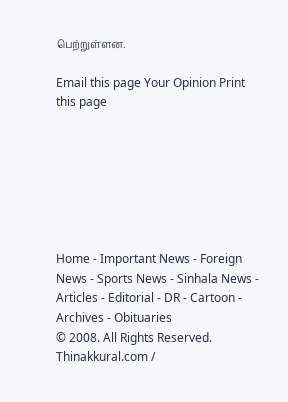பெற்றுள்ளன.

Email this page Your Opinion Print this page







Home - Important News - Foreign News - Sports News - Sinhala News - Articles - Editorial - DR - Cartoon - Archives - Obituaries
© 2008. All Rights Reserved. Thinakkural.com /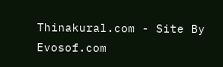Thinakural.com - Site By Evosof.com